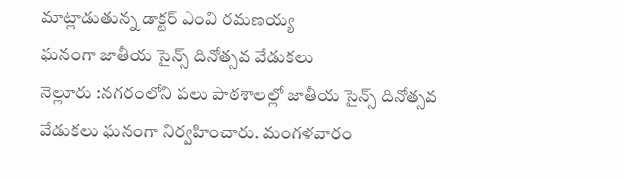మాట్లాడుతున్న డాక్టర్ ఎంవి రమణయ్య
ఘనంగా జాతీయ సైన్స్ దినోత్సవ వేడుకలు
నెల్లూరు :నగరంలోని పలు పాఠశాలల్లో జాతీయ సైన్స్ దినోత్సవ వేడుకలు ఘనంగా నిర్వహించారు. మంగళవారం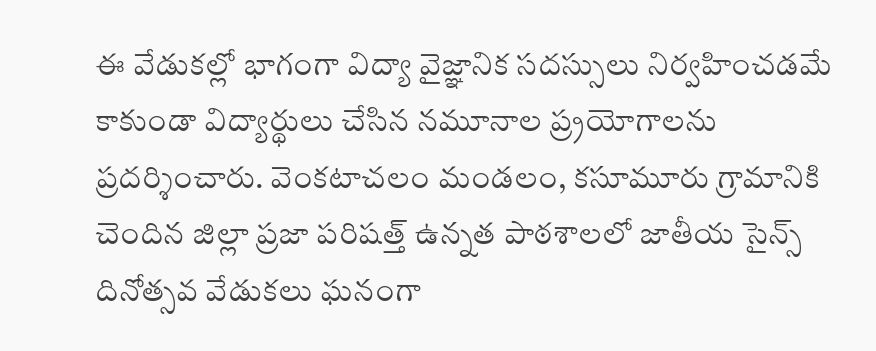ఈ వేడుకల్లో భాగంగా విద్యా వైజ్ఞానిక సదస్సులు నిర్వహించడమే కాకుండా విద్యార్థులు చేసిన నమూనాల ప్ర్రయోగాలను ప్రదర్శించారు. వెంకటాచలం మండలం, కసూమూరు గ్రామానికి చెందిన జిల్లా ప్రజా పరిషత్త్ ఉన్నత పాఠశాలలో జాతీయ సైన్స్ దినోత్సవ వేడుకలు ఘనంగా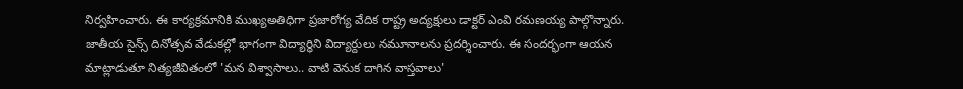నిర్వహించారు. ఈ కార్యక్రమానికి ముఖ్యఅతిధిగా ప్రజారోగ్య వేదిక రాష్ట్ర అద్యక్షులు డాక్టర్ ఎంవి రమణయ్య పాల్గొన్నారు. జాతీయ సైన్స్ దినోత్సవ వేడుకల్లో భాగంగా విద్యార్ధిని విద్యార్దులు నమూనాలను ప్రదర్శించారు. ఈ సందర్భంగా ఆయన మాట్లాడుతూ నిత్యజీవితంలో 'మన విశ్వాసాలు.. వాటి వెనుక దాగిన వాస్తవాలు'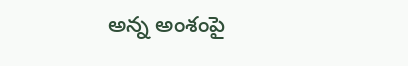అన్న అంశంపై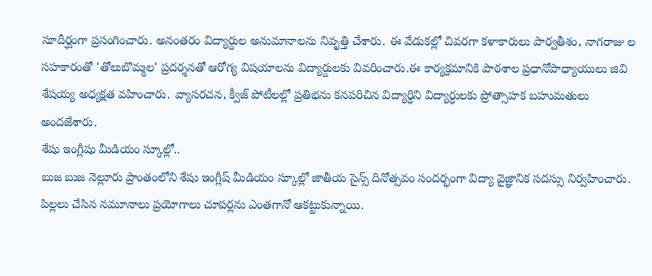సూదీర్ఘంగా ప్రసంగించారు. అనంతరం విద్యార్దుల అనుమానాలను నివృత్తి చేశారు. ఈ వేడుకల్లో చివరగా కళాకారులు పార్వతీశం, నాగరాజు ల సహకారంతో 'తోలుబొమ్మల' ప్రదర్శనతో ఆరోగ్య విషయాలను విద్యార్దులకు వివరించారు.ఈ కార్యక్రమానికి పాఠశాల ప్రధానోపాధ్యాయులు జివి శేషయ్య అధ్యక్షత వహించారు. వ్యాసరచన, క్వీజ్ పోటీలల్లో ప్రతిభను కనపరిచిన విద్యార్ధిని విద్యార్ధులకు ప్రోత్సాహక బహుమతులు అందజేశారు.
శేషు ఇంగ్లీషు మీడియం స్కూల్లో..
బుజ బుజ నెల్లూరు ప్రాంతంలోని శేషు ఇంగ్లీష్ మీడియం స్కూల్లో జాతీయ సైన్స్ దినోత్సవం సందర్భంగా విద్యా వైజ్ఞానిక సదస్సు నిర్వహించారు. పిల్లలు చేసిన నమూనాలు ప్రయోగాలు చూపర్లను ఎంతగానో ఆకట్టుకున్నాయి.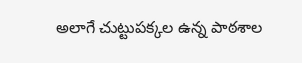అలాగే చుట్టుపక్కల ఉన్న పాఠశాల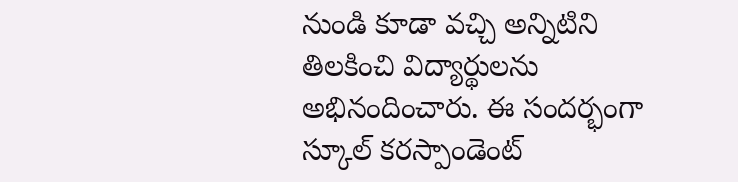నుండి కూడా వచ్చి అన్నిటిని తిలకించి విద్యార్థులను అభినందించారు. ఈ సందర్భంగా స్కూల్ కరస్పాండెంట్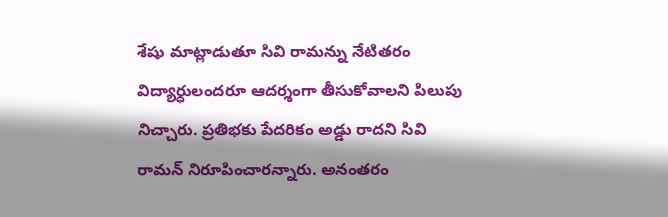శేషు మాట్లాడుతూ సివి రామన్ను నేటితరం విద్యార్ధులందరూ ఆదర్శంగా తీసుకోవాలని పిలుపు నిచ్చారు. ప్రతిభకు పేదరికం అడ్డు రాదని సివి రామన్ నిరూపించారన్నారు. అనంతరం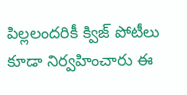పిల్లలందరికీ క్విజ్ పోటీలు కూడా నిర్వహించారు ఈ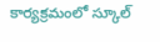కార్యక్రమంలో స్కూల్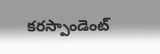కరస్పాండెంట్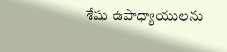శేషు ఉపాధ్యాయులను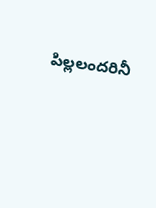పిల్లలందరినీ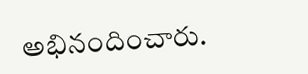అభినందించారు.